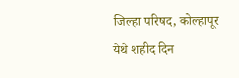जिल्हा परिषद, कोल्हापूर येथे शहीद दिन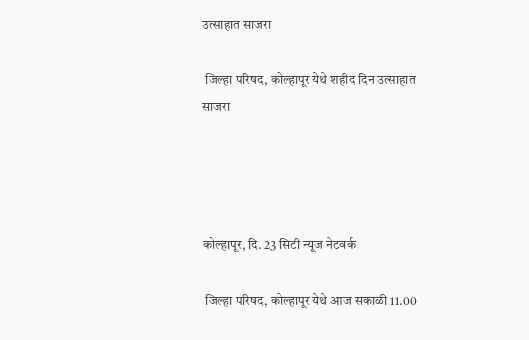उत्साहात साजरा

 जिल्हा परिषद, कोल्हापूर येथे शहीद दिन उत्साहात साजरा




कोल्हापूर, दि. 23 सिटी न्यूज नेटवर्क

 जिल्हा परिषद, कोल्हापूर येथे आज सकाळी 11.00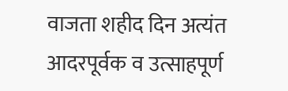वाजता शहीद दिन अत्यंत आदरपूर्वक व उत्साहपूर्ण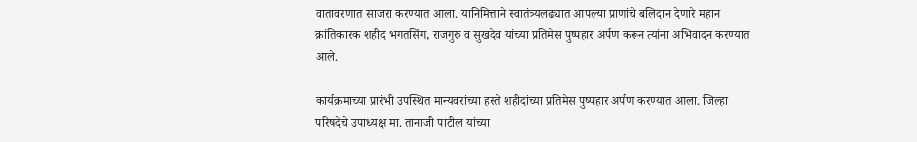वातावरणात साजरा करण्यात आला. यानिमित्ताने स्वातंत्र्यलढ्यात आपल्या प्राणांचे बलिदान देणारे महान क्रांतिकारक शहीद भगतसिंग, राजगुरु व सुखदेव यांच्या प्रतिमेस पुष्पहार अर्पण करून त्यांना अभिवादन करण्यात आले.

कार्यक्रमाच्या प्रारंभी उपस्थित मान्यवरांच्या हस्ते शहीदांच्या प्रतिमेस पुष्पहार अर्पण करण्यात आला. जिल्हा परिषदेचे उपाध्यक्ष मा. तानाजी पाटील यांच्या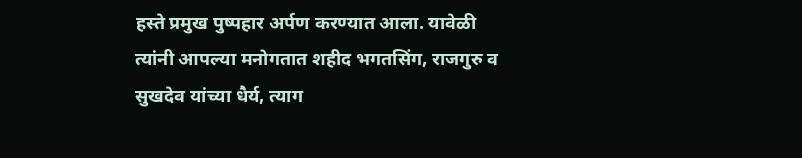हस्ते प्रमुख पुष्पहार अर्पण करण्यात आला. यावेळी त्यांनी आपल्या मनोगतात शहीद भगतसिंग, राजगुरु व सुखदेव यांच्या धैर्य, त्याग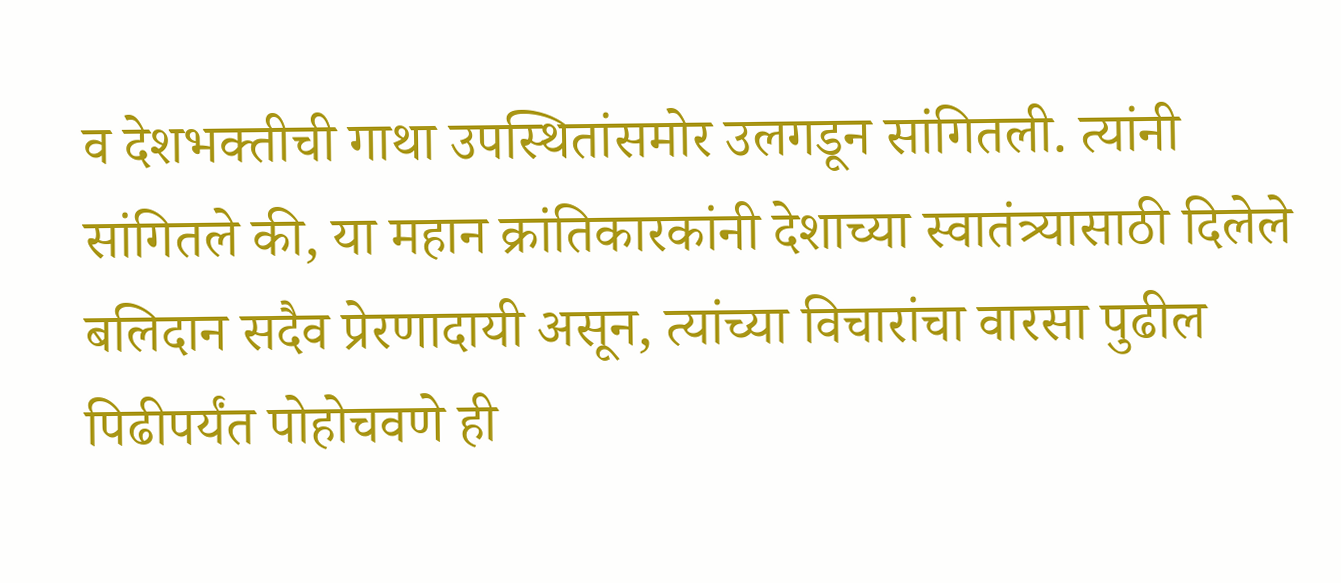व देशभक्तीची गाथा उपस्थितांसमोर उलगडून सांगितली. त्यांनी सांगितले की, या महान क्रांतिकारकांनी देशाच्या स्वातंत्र्यासाठी दिलेले बलिदान सदैव प्रेरणादायी असून, त्यांच्या विचारांचा वारसा पुढील पिढीपर्यंत पोहोचवणे ही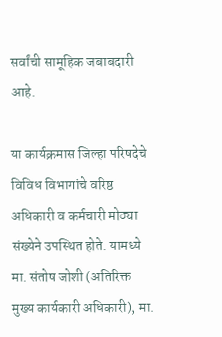सर्वांची सामूहिक जबाबदारी आहे.

या कार्यक्रमास जिल्हा परिषदेचे विविध विभागांचे वरिष्ठ अधिकारी व कर्मचारी मोठ्या संख्येने उपस्थित होते. यामध्ये मा. संतोष जोशी (अतिरिक्त मुख्य कार्यकारी अधिकारी), मा.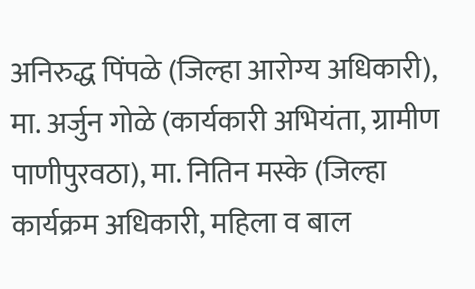अनिरुद्ध पिंपळे (जिल्हा आरोग्य अधिकारी), मा. अर्जुन गोळे (कार्यकारी अभियंता, ग्रामीण पाणीपुरवठा), मा. नितिन मस्के (जिल्हा कार्यक्रम अधिकारी, महिला व बाल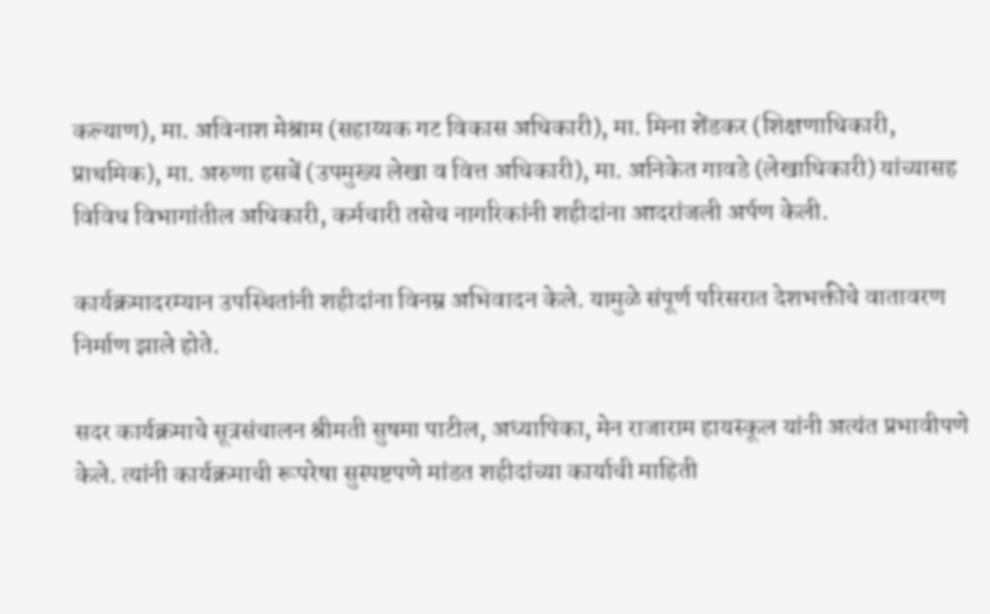कल्याण), मा. अविनाश मेश्राम (सहाय्यक गट विकास अधिकारी), मा. मिना शेंडकर (शिक्षणाधिकारी, प्राथमिक), मा. अरुणा हसबें (उपमुख्य लेखा व वित्त अधिकारी), मा. अनिकेत गावडे (लेखाधिकारी) यांच्यासह विविध विभागांतील अधिकारी, कर्मचारी तसेच नागरिकांनी शहीदांना आदरांजली अर्पण केली.

कार्यक्रमादरम्यान उपस्थितांनी शहीदांना विनम्र अभिवादन केले. यामुळे संपूर्ण परिसरात देशभक्तीचे वातावरण निर्माण झाले होते.

सदर कार्यक्रमाचे सूत्रसंचालन श्रीमती सुषमा पाटील, अध्यापिका, मेन राजाराम हायस्कूल यांनी अत्यंत प्रभावीपणे केले. त्यांनी कार्यक्रमाची रूपरेषा सुस्पष्टपणे मांडत शहीदांच्या कार्याची माहिती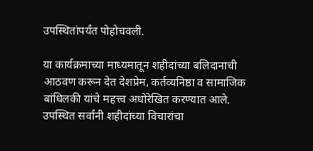उपस्थितांपर्यंत पोहोचवली.

या कार्यक्रमाच्या माध्यमातून शहीदांच्या बलिदानाची आठवण करून देत देशप्रेम, कर्तव्यनिष्ठा व सामाजिक बांधिलकी यांचे महत्त्व अधोरेखित करण्यात आले. उपस्थित सर्वांनी शहीदांच्या विचारांचा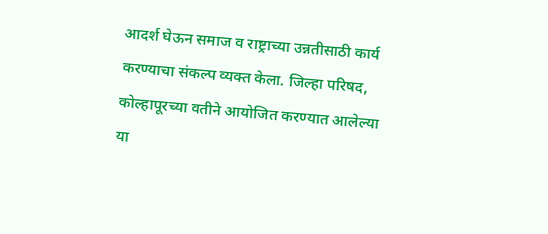आदर्श घेऊन समाज व राष्ट्राच्या उन्नतीसाठी कार्य करण्याचा संकल्प व्यक्त केला. जिल्हा परिषद, कोल्हापूरच्या वतीने आयोजित करण्यात आलेल्या या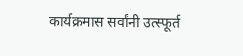कार्यक्रमास सर्वांनी उत्स्फूर्त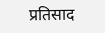प्रतिसाद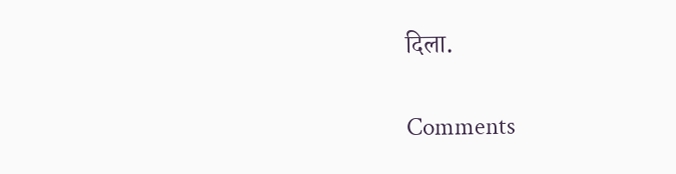दिला.

Comments